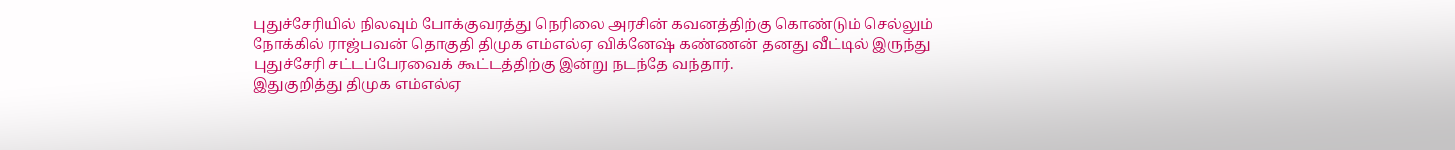புதுச்சேரியில் நிலவும் போக்குவரத்து நெரிலை அரசின் கவனத்திற்கு கொண்டும் செல்லும் நோக்கில் ராஜ்பவன் தொகுதி திமுக எம்எல்ஏ விக்னேஷ் கண்ணன் தனது வீட்டில் இருந்து புதுச்சேரி சட்டப்பேரவைக் கூட்டத்திற்கு இன்று நடந்தே வந்தார்.
இதுகுறித்து திமுக எம்எல்ஏ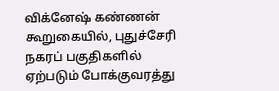விக்னேஷ் கண்ணன் கூறுகையில், புதுச்சேரி நகரப் பகுதிகளில் ஏற்படும் போக்குவரத்து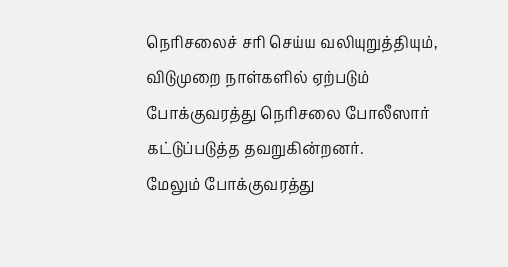நெரிசலைச் சரி செய்ய வலியுறுத்தியும், விடுமுறை நாள்களில் ஏற்படும் போக்குவரத்து நெரிசலை போலீஸார் கட்டுப்படுத்த தவறுகின்றனர்.
மேலும் போக்குவரத்து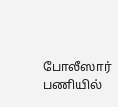போலீஸார் பணியில்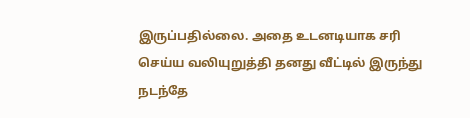இருப்பதில்லை. அதை உடனடியாக சரி செய்ய வலியுறுத்தி தனது வீட்டில் இருந்து நடந்தே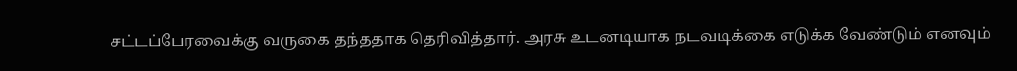சட்டப்பேரவைக்கு வருகை தந்ததாக தெரிவித்தார். அரசு உடனடியாக நடவடிக்கை எடுக்க வேண்டும் எனவும்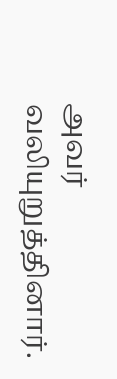அவர் வலியுறுத்தினார்.